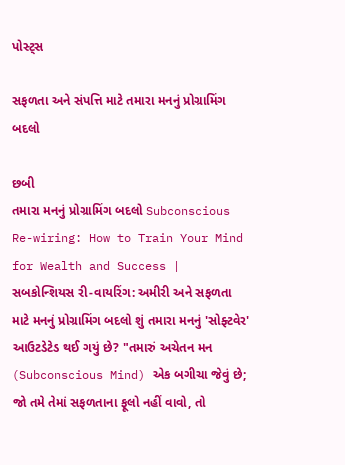પોસ્ટ્સ

સફળતા અને સંપત્તિ માટે તમારા મનનું પ્રોગ્રામિંગ બદલો

છબી
તમારા મનનું પ્રોગ્રામિંગ બદલો Subconscious Re-wiring: How to Train Your Mind for Wealth and Success | સબકોન્શિયસ રી-વાયરિંગ: અમીરી અને સફળતા માટે મનનું પ્રોગ્રામિંગ બદલો શું તમારા મનનું 'સોફ્ટવેર' આઉટડેટેડ થઈ ગયું છે? "તમારું અચેતન મન (Subconscious Mind) એક બગીચા જેવું છે; જો તમે તેમાં સફળતાના ફૂલો નહીં વાવો, તો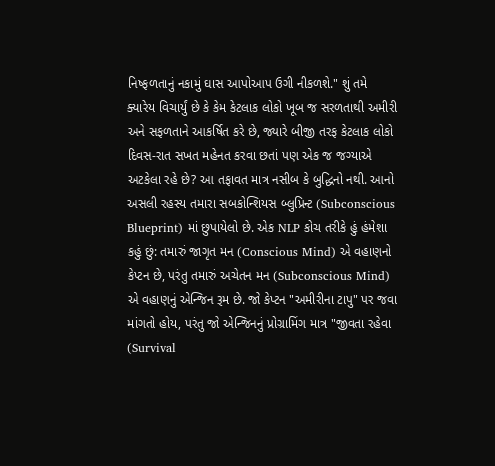નિષ્ફળતાનું નકામું ઘાસ આપોઆપ ઉગી નીકળશે." શું તમે ક્યારેય વિચાર્યું છે કે કેમ કેટલાક લોકો ખૂબ જ સરળતાથી અમીરી અને સફળતાને આકર્ષિત કરે છે, જ્યારે બીજી તરફ કેટલાક લોકો દિવસ-રાત સખત મહેનત કરવા છતાં પણ એક જ જગ્યાએ અટકેલા રહે છે? આ તફાવત માત્ર નસીબ કે બુદ્ધિનો નથી. આનો અસલી રહસ્ય તમારા સબકોન્શિયસ બ્લુપ્રિન્ટ (Subconscious Blueprint) માં છુપાયેલો છે. એક NLP કોચ તરીકે હું હંમેશા કહું છું: તમારું જાગૃત મન (Conscious Mind) એ વહાણનો કેપ્ટન છે, પરંતુ તમારું અચેતન મન (Subconscious Mind) એ વહાણનું એન્જિન રૂમ છે. જો કેપ્ટન "અમીરીના ટાપુ" પર જવા માંગતો હોય, પરંતુ જો એન્જિનનું પ્રોગ્રામિંગ માત્ર "જીવતા રહેવા (Survival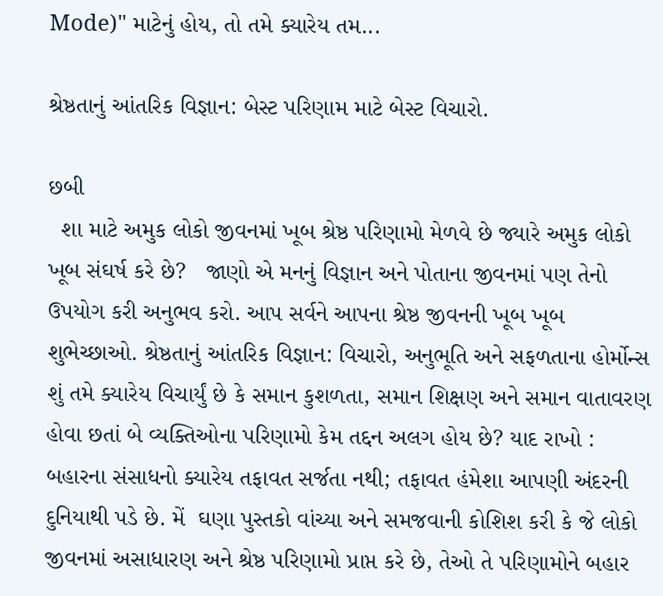Mode)" માટેનું હોય, તો તમે ક્યારેય તમ...

શ્રેષ્ઠતાનું આંતરિક વિજ્ઞાન: બેસ્ટ પરિણામ માટે બેસ્ટ વિચારો.

છબી
  શા માટે અમુક લોકો જીવનમાં ખૂબ શ્રેષ્ઠ પરિણામો મેળવે છે જ્યારે અમુક લોકો ખૂબ સંઘર્ષ કરે છે?   જાણો એ મનનું વિજ્ઞાન અને પોતાના જીવનમાં પણ તેનો ઉપયોગ કરી અનુભવ કરો. આપ સર્વને આપના શ્રેષ્ઠ જીવનની ખૂબ ખૂબ શુભેચ્છાઓ. શ્રેષ્ઠતાનું આંતરિક વિજ્ઞાન: વિચારો, અનુભૂતિ અને સફળતાના હોર્મોન્સ      શું તમે ક્યારેય વિચાર્યું છે કે સમાન કુશળતા, સમાન શિક્ષણ અને સમાન વાતાવરણ હોવા છતાં બે વ્યક્તિઓના પરિણામો કેમ તદ્દન અલગ હોય છે? યાદ રાખો : બહારના સંસાધનો ક્યારેય તફાવત સર્જતા નથી; તફાવત હંમેશા આપણી અંદરની દુનિયાથી પડે છે. મેં  ઘણા પુસ્તકો વાંચ્યા અને સમજવાની કોશિશ કરી કે જે લોકો જીવનમાં અસાધારણ અને શ્રેષ્ઠ પરિણામો પ્રાપ્ત કરે છે, તેઓ તે પરિણામોને બહાર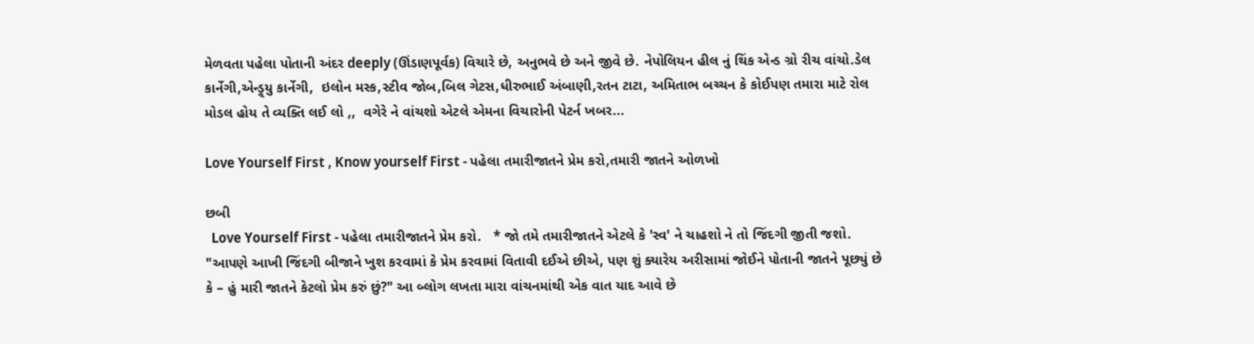મેળવતા પહેલા પોતાની અંદર deeply (ઊંડાણપૂર્વક) વિચારે છે, અનુભવે છે અને જીવે છે. નેપોલિયન હીલ નું થિંક એન્ડ ગ્રો રીચ વાંચો.ડેલ કાર્નેગી,એન્ડ્ર્યુ કાર્નેગી,  ઇલોન મસ્ક,સ્ટીવ જોબ,બિલ ગેટસ,ધીરુભાઈ અંબાણી,રતન ટાટા, અમિતાભ બચ્ચન કે કોઈપણ તમારા માટે રોલ મોડલ હોય તે વ્યક્તિ લઈ લો ,,  વગેરે ને વાંચશો એટલે એમના વિચારોની પેટર્ન ખબર...

Love Yourself First , Know yourself First - પહેલા તમારીજાતને પ્રેમ કરો,તમારી જાતને ઓળખો

છબી
  Love Yourself First - પહેલા તમારીજાતને પ્રેમ કરો.   * જો તમે તમારીજાતને એટલે કે 'સ્વ' ને ચાહશો ને તો જિંદગી જીતી જશો.  "આપણે આખી જિંદગી બીજાને ખુશ કરવામાં કે પ્રેમ કરવામાં વિતાવી દઈએ છીએ, પણ શું ક્યારેય અરીસામાં જોઈને પોતાની જાતને પૂછ્યું છે કે – હું મારી જાતને કેટલો પ્રેમ કરું છું?" આ બ્લોગ લખતા મારા વાંચનમાંથી એક વાત યાદ આવે છે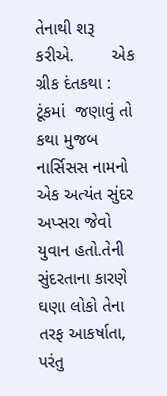તેનાથી શરૂ કરીએ.        એક ગ્રીક દંતકથા : ટૂંકમાં  જણાવું તો કથા મુજબ  નાર્સિસસ નામનો એક અત્યંત સુંદર અપ્સરા જેવો યુવાન હતો.તેની સુંદરતાના કારણે ઘણા લોકો તેના તરફ આકર્ષાતા, પરંતુ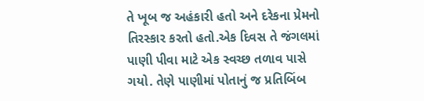તે ખૂબ જ અહંકારી હતો અને દરેકના પ્રેમનો તિરસ્કાર કરતો હતો.એક દિવસ તે જંગલમાં પાણી પીવા માટે એક સ્વચ્છ તળાવ પાસે ગયો. તેણે પાણીમાં પોતાનું જ પ્રતિબિંબ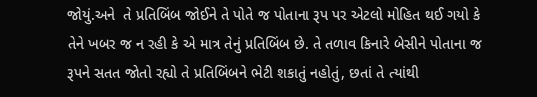જોયું.અને  તે પ્રતિબિંબ જોઈને તે પોતે જ પોતાના રૂપ પર એટલો મોહિત થઈ ગયો કે તેને ખબર જ ન રહી કે એ માત્ર તેનું પ્રતિબિંબ છે. તે તળાવ કિનારે બેસીને પોતાના જ રૂપને સતત જોતો રહ્યો તે પ્રતિબિંબને ભેટી શકાતું નહોતું, છતાં તે ત્યાંથી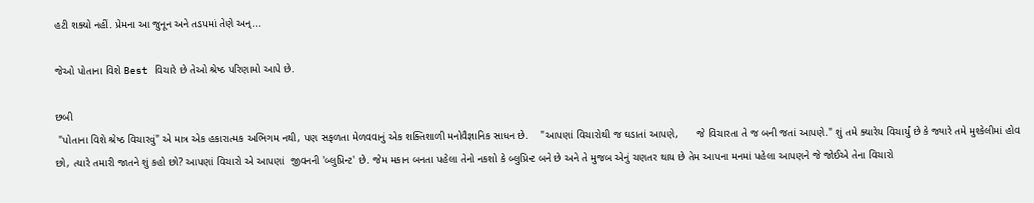હટી શક્યો નહીં. પ્રેમના આ જુનૂન અને તડપમાં તેણે અન્...

જેઓ પોતાના વિશે Best વિચારે છે તેઓ શ્રેષ્ઠ પરિણામો આપે છે.

છબી
 "પોતાના વિશે શ્રેષ્ઠ વિચારવું" એ માત્ર એક હકારાત્મક અભિગમ નથી, પણ સફળતા મેળવવાનું એક શક્તિશાળી મનોવૈજ્ઞાનિક સાધન છે.    "આપણાં વિચારોથી જ ઘડાતાં આપણે,      જે વિચારતા તે જ બની જતાં આપણે." શું તમે ક્યારેય વિચાર્યું છે કે જ્યારે તમે મુશ્કેલીમાં હોવ છો, ત્યારે તમારી જાતને શું કહો છો? આપણાં વિચારો એ આપણાં  જીવનની 'બ્લુપ્રિન્ટ' છે. જેમ મકાન બનતા પહેલા તેનો નકશો કે બ્લુપ્રિન્ટ બને છે અને તે મુજબ એનું ચણતર થાય છે તેમ આપના મનમાં પહેલા આપણને જે જોઈએ તેના વિચારો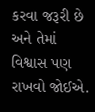કરવા જરૂરી છે અને તેમાં વિશ્વાસ પણ રાખવો જોઈએ.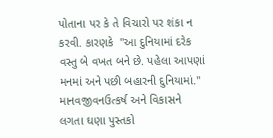પોતાના પર કે તે વિચારો પર શંકા ન કરવી. કારણકે  "આ દુનિયામાં દરેક વસ્તુ બે વખત બને છે. પહેલા આપણાં મનમાં અને પછી બહારની દુનિયામાં." માનવજીવનઉત્કર્ષ અને વિકાસને લગતા ઘણા પુસ્તકો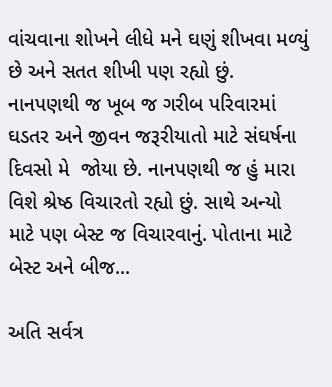વાંચવાના શોખને લીધે મને ઘણું શીખવા મળ્યું છે અને સતત શીખી પણ રહ્યો છું. નાનપણથી જ ખૂબ જ ગરીબ પરિવારમાં ઘડતર અને જીવન જરૂરીયાતો માટે સંઘર્ષના દિવસો મે  જોયા છે. નાનપણથી જ હું મારા વિશે શ્રેષ્ઠ વિચારતો રહ્યો છું. સાથે અન્યો માટે પણ બેસ્ટ જ વિચારવાનું. પોતાના માટે બેસ્ટ અને બીજ...

અતિ સર્વત્ર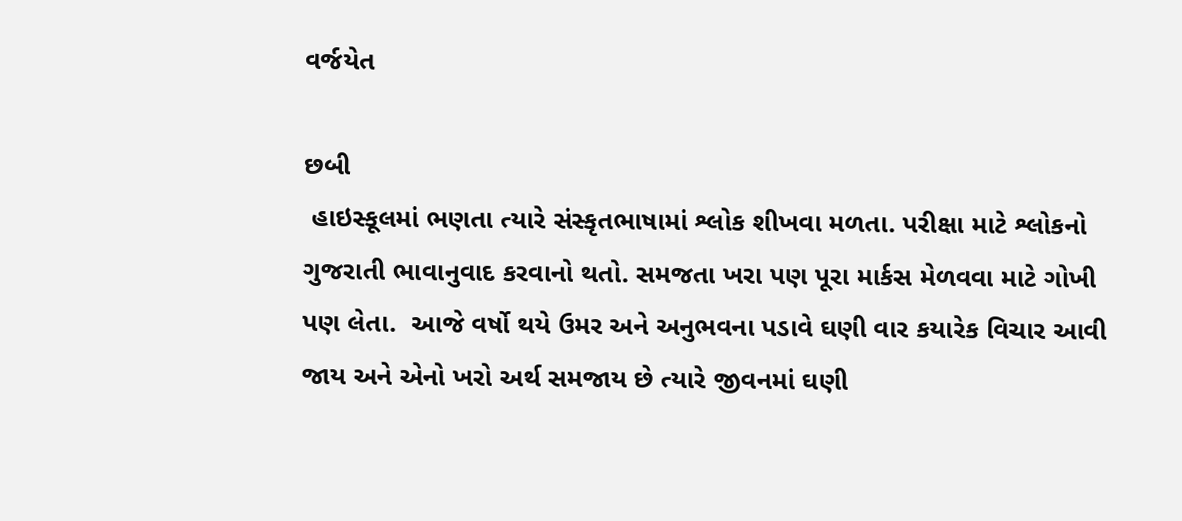વર્જયેત

છબી
 હાઇસ્કૂલમાં ભણતા ત્યારે સંસ્કૃતભાષામાં શ્લોક શીખવા મળતા. પરીક્ષા માટે શ્લોકનો  ગુજરાતી ભાવાનુવાદ કરવાનો થતો. સમજતા ખરા પણ પૂરા માર્કસ મેળવવા માટે ગોખી પણ લેતા.  આજે વર્ષો થયે ઉમર અને અનુભવના પડાવે ઘણી વાર કયારેક વિચાર આવી જાય અને એનો ખરો અર્થ સમજાય છે ત્યારે જીવનમાં ઘણી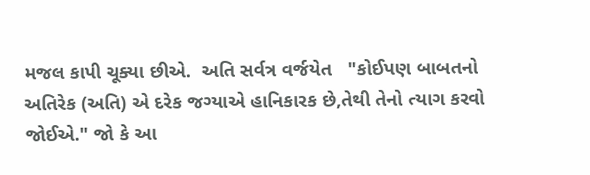મજલ કાપી ચૂક્યા છીએ.  અતિ સર્વત્ર વર્જયેત   "કોઈપણ બાબતનો અતિરેક (અતિ) એ દરેક જગ્યાએ હાનિકારક છે,તેથી તેનો ત્યાગ કરવો જોઈએ." જો કે આ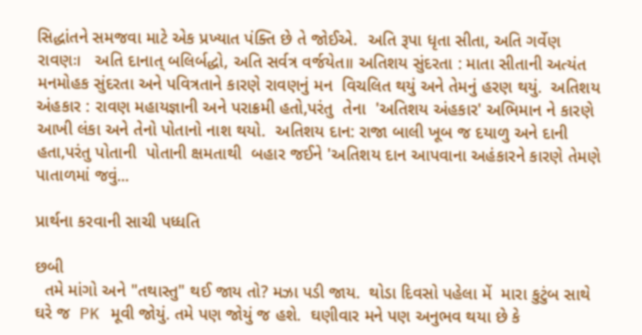સિદ્ધાંતને સમજવા માટે એક પ્રખ્યાત પંક્તિ છે તે જોઈએ.  અતિ રૂપા ધૃતા સીતા, અતિ ગર્વેણ રાવણઃ।   અતિ દાનાત્ બલિર્બદ્ધો, અતિ સર્વત્ર વર્જયેત॥ અતિશય સુંદરતા : માતા સીતાની અત્યંત મનમોહક સુંદરતા અને પવિત્રતાને કારણે રાવણનું મન  વિચલિત થયું અને તેમનું હરણ થયું.  અતિશય અંહકાર : રાવણ મહાયજ્ઞાની અને પરાક્રમી હતો,પરંતુ  તેના  'અતિશય અંહકાર' અભિમાન ને કારણે આખી લંકા અને તેનો પોતાનો નાશ થયો.  અતિશય દાન: રાજા બાલી ખૂબ જ દયાળુ અને દાની હતા,પરંતુ પોતાની  પોતાની ક્ષમતાથી  બહાર જઈને 'અતિશય દાન આપવાના અહંકારને કારણે તેમણે પાતાળમાં જવું...

પ્રાર્થના કરવાની સાચી પધ્ધતિ

છબી
  તમે માંગો અને "તથાસ્તુ" થઈ જાય તો? મઝા પડી જાય.  થોડા દિવસો પહેલા મેં  મારા કુટુંબ સાથે ઘરે જ  PK મૂવી જોયું. તમે પણ જોયું જ હશે.  ઘણીવાર મને પણ અનુભવ થયા છે કે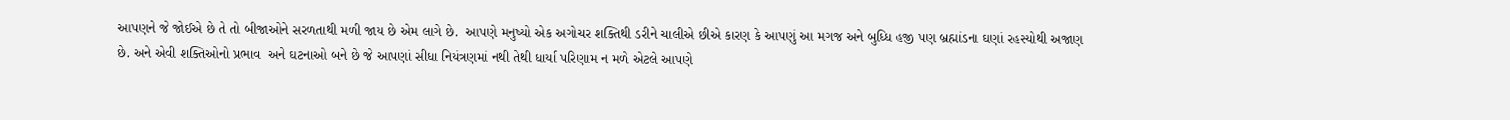આપણને જે જોઈએ છે તે તો બીજાઓને સરળતાથી મળી જાય છે એમ લાગે છે.  આપણે મનુષ્યો એક અગોચર શક્તિથી ડરીને ચાલીએ છીએ કારણ કે આપણું આ મગજ અને બુધ્ધિ હજી પણ બ્રહ્માંડના ઘણાં રહસ્યોથી અજાણ છે. અને એવી શક્તિઓનો પ્રભાવ  અને ઘટનાઓ બને છે જે આપણાં સીધા નિયંત્રણમાં નથી તેથી ધાર્યા પરિણામ ન મળે એટલે આપણે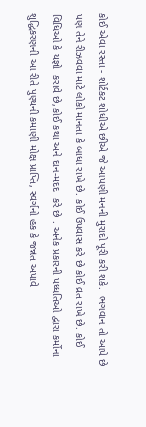કોઈ એવા રસ્તા - શોર્ટકટ શોધીએ છીએ જે આપણી મનની મુરાદો પૂરી કરી શકે.  ભગવાન તો આપે છે પણ તેને રીઝવવા માટે લોકો માનતા કે બાધા રાખે છે. કોઈ ઉપવાસ કરે છે કોઈ વ્રત રાખે છે. કોઈ વિધિઓ કે યજ્ઞો  કરાવે છે,કોઈ કથા અને દાન-મદદ  કરે છે . અનેક પ્રકારની પધ્ધતિઓ દ્વારા કર્મોના શુદ્ધિકરણની આ રીતે પુણ્યની કમાણી મોક્ષ પ્રાપ્તિ, સ્વર્ગનો હક કે જન્નત અપાવે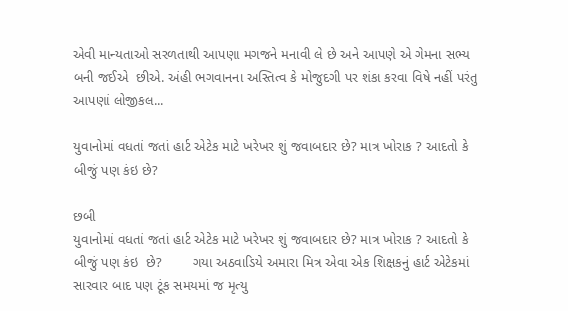એવી માન્યતાઓ સરળતાથી આપણા મગજને મનાવી લે છે અને આપણે એ ગેમના સભ્ય બની જઈએ  છીએ. અંહી ભગવાનના અસ્તિત્વ કે મોજુદગી પર શંકા કરવા વિષે નહીં પરંતુ આપણાં લોજીકલ...

યુવાનોમાં વધતાં જતાં હાર્ટ એટેક માટે ખરેખર શું જવાબદાર છે? માત્ર ખોરાક ? આદતો કે બીજું પણ કંઇ છે?

છબી
યુવાનોમાં વધતાં જતાં હાર્ટ એટેક માટે ખરેખર શું જવાબદાર છે? માત્ર ખોરાક ? આદતો કે બીજું પણ કંઇ  છે?        ગયા અઠવાડિયે અમારા મિત્ર એવા એક શિક્ષકનું હાર્ટ એટેકમાં સારવાર બાદ પણ ટૂંક સમયમાં જ મૃત્યુ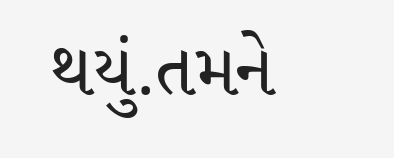થયું.તમને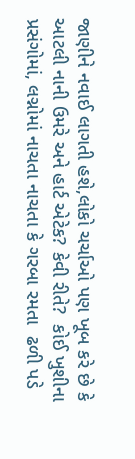જાણીને નવાઈ લાગતી હશે,લોકો ચર્ચાઓ પણ ખૂબ કરે છે કે આટલી નાની ઉમરે અને હાર્ટ એટેક? કેવી રીતે?  કોઈ ખુશીના પ્રસંગોમાં, લગ્નોમાં નાચતા નાચતા કે ગરબા રમતા  ઢળી પડે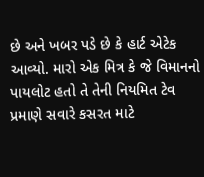છે અને ખબર પડે છે કે હાર્ટ એટેક આવ્યો. મારો એક મિત્ર કે જે વિમાનનો પાયલોટ હતો તે તેની નિયમિત ટેવ પ્રમાણે સવારે કસરત માટે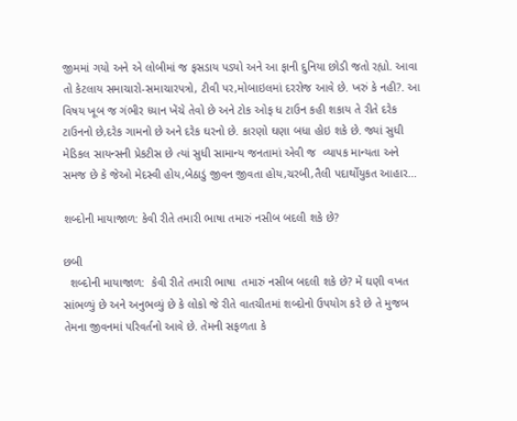જીમમાં ગયો અને એ લોબીમાં જ ફસડાય પડ્યો અને આ ફાની દુનિયા છોડી જતો રહ્યો. આવા તો કેટલાય સમાચારો-સમાચારપત્રો, ટીવી પર,મોબાઇલમાં દરરોજ આવે છે. ખરું કે નહી?. આ વિષય ખૂબ જ ગંભીર ધ્યાન ખેંચે તેવો છે અને ટોક ઓફ ધ ટાઉન કહી શકાય તે રીતે દરેક ટાઉનનો છે,દરેક ગામનો છે અને દરેક ઘરનો છે. કારણો ઘણા બધા હોઇ શકે છે. જ્યાં સુધી મેડિકલ સાયન્સની પ્રેકટીસ છે ત્યાં સુધી સામાન્ય જનતામાં એવી જ  વ્યાપક માન્યતા અને સમજ છે કે જેઓ મેદસ્વી હોય,બેઠાડું જીવન જીવતા હોય,ચરબી,તૈલી પદાર્થોયુકત આહાર...

શબ્દોની માયાજાળ: કેવી રીતે તમારી ભાષા તમારું નસીબ બદલી શકે છે?

છબી
  શબ્દોની માયાજાળ:  કેવી રીતે તમારી ભાષા  તમારું નસીબ બદલી શકે છે? મેં ઘણી વખત સાંભળ્યું છે અને અનુભવ્યું છે કે લોકો જે રીતે વાતચીતમાં શબ્દોનો ઉપયોગ કરે છે તે મુજબ તેમના જીવનમાં પરિવર્તનો આવે છે. તેમની સફળતા કે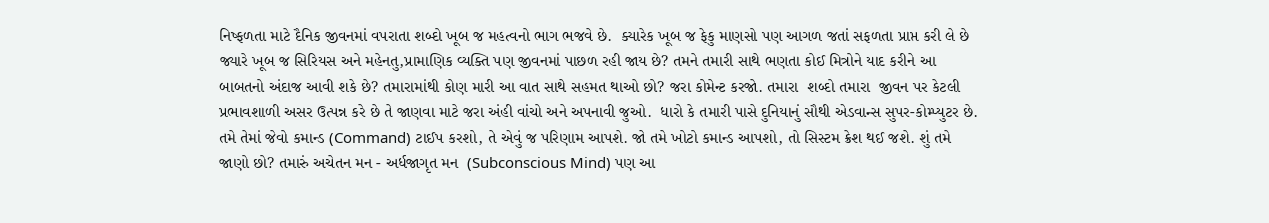નિષ્ફળતા માટે દૈનિક જીવનમાં વપરાતા શબ્દો ખૂબ જ મહત્વનો ભાગ ભજવે છે.  ક્યારેક ખૂબ જ ફેકુ માણસો પણ આગળ જતાં સફળતા પ્રાપ્ત કરી લે છે જ્યારે ખૂબ જ સિરિયસ અને મહેનતુ,પ્રામાણિક વ્યક્તિ પણ જીવનમાં પાછળ રહી જાય છે? તમને તમારી સાથે ભણતા કોઈ મિત્રોને યાદ કરીને આ બાબતનો અંદાજ આવી શકે છે? તમારામાંથી કોણ મારી આ વાત સાથે સહમત થાઓ છો? જરા કોમેન્ટ કરજો. તમારા  શબ્દો તમારા  જીવન પર કેટલી  પ્રભાવશાળી અસર ઉત્પન્ન કરે છે તે જાણવા માટે જરા અંહી વાંચો અને અપનાવી જુઓ.  ધારો કે તમારી પાસે દુનિયાનું સૌથી એડવાન્સ સુપર-કોમ્પ્યુટર છે. તમે તેમાં જેવો કમાન્ડ (Command) ટાઈપ કરશો, તે એવું જ પરિણામ આપશે. જો તમે ખોટો કમાન્ડ આપશો, તો સિસ્ટમ ક્રેશ થઈ જશે. શું તમે જાણો છો? તમારું અચેતન મન - અર્ધજાગૃત મન  (Subconscious Mind) પણ આ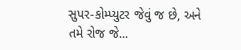સુપર-કોમ્પ્યુટર જેવું જ છે, અને તમે રોજ જે...